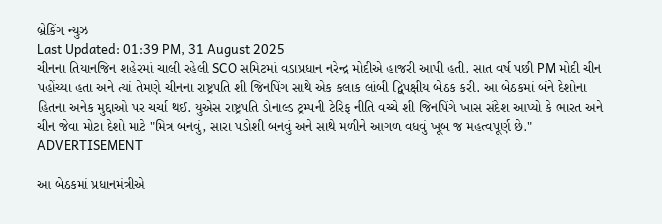બ્રેકિંગ ન્યુઝ
Last Updated: 01:39 PM, 31 August 2025
ચીનના તિયાનજિન શહેરમાં ચાલી રહેલી SCO સમિટમાં વડાપ્રધાન નરેન્દ્ર મોદીએ હાજરી આપી હતી. સાત વર્ષ પછી PM મોદી ચીન પહોંચ્યા હતા અને ત્યાં તેમણે ચીનના રાષ્ટ્રપતિ શી જિનપિંગ સાથે એક કલાક લાંબી દ્વિપક્ષીય બેઠક કરી. આ બેઠકમાં બંને દેશોના હિતના અનેક મુદ્દાઓ પર ચર્ચા થઈ. યુએસ રાષ્ટ્રપતિ ડોનાલ્ડ ટ્રમ્પની ટેરિફ નીતિ વચ્ચે શી જિનપિંગે ખાસ સંદેશ આપ્યો કે ભારત અને ચીન જેવા મોટા દેશો માટે "મિત્ર બનવું, સારા પડોશી બનવું અને સાથે મળીને આગળ વધવું ખૂબ જ મહત્વપૂર્ણ છે."
ADVERTISEMENT

આ બેઠકમાં પ્રધાનમંત્રીએ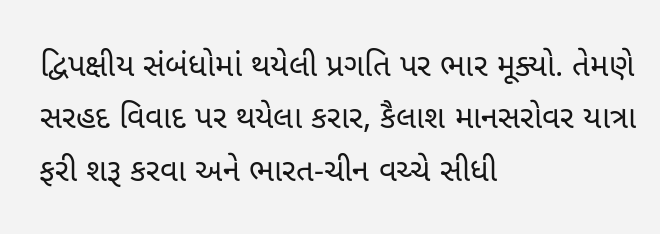દ્વિપક્ષીય સંબંધોમાં થયેલી પ્રગતિ પર ભાર મૂક્યો. તેમણે સરહદ વિવાદ પર થયેલા કરાર, કૈલાશ માનસરોવર યાત્રા ફરી શરૂ કરવા અને ભારત-ચીન વચ્ચે સીધી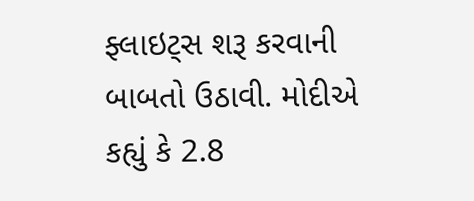ફ્લાઇટ્સ શરૂ કરવાની બાબતો ઉઠાવી. મોદીએ કહ્યું કે 2.8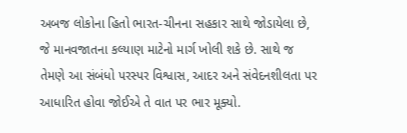અબજ લોકોના હિતો ભારત-ચીનના સહકાર સાથે જોડાયેલા છે, જે માનવજાતના કલ્યાણ માટેનો માર્ગ ખોલી શકે છે. સાથે જ તેમણે આ સંબંધો પરસ્પર વિશ્વાસ, આદર અને સંવેદનશીલતા પર આધારિત હોવા જોઈએ તે વાત પર ભાર મૂક્યો.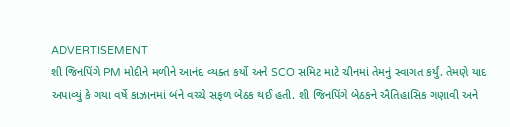ADVERTISEMENT
શી જિનપિંગે PM મોદીને મળીને આનંદ વ્યક્ત કર્યો અને SCO સમિટ માટે ચીનમાં તેમનું સ્વાગત કર્યું. તેમણે યાદ અપાવ્યું કે ગયા વર્ષે કાઝાનમાં બંને વચ્ચે સફળ બેઠક થઈ હતી. શી જિનપિંગે બેઠકને ઐતિહાસિક ગણાવી અને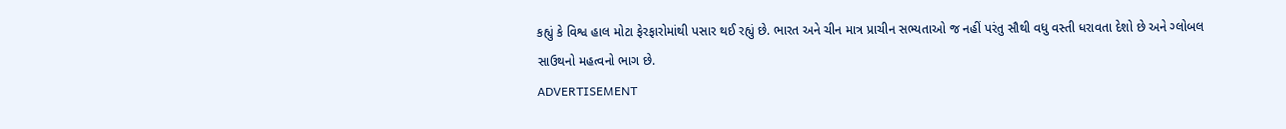કહ્યું કે વિશ્વ હાલ મોટા ફેરફારોમાંથી પસાર થઈ રહ્યું છે. ભારત અને ચીન માત્ર પ્રાચીન સભ્યતાઓ જ નહીં પરંતુ સૌથી વધુ વસ્તી ધરાવતા દેશો છે અને ગ્લોબલ સાઉથનો મહત્વનો ભાગ છે.
ADVERTISEMENT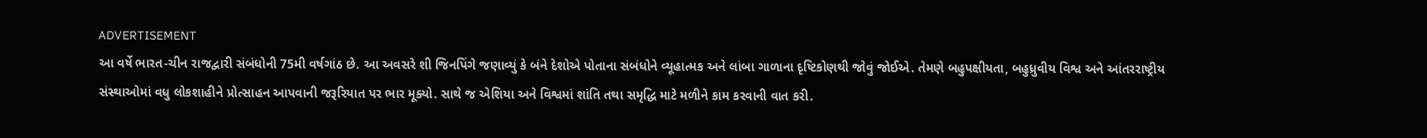ADVERTISEMENT
આ વર્ષે ભારત-ચીન રાજદ્વારી સંબંધોની 75મી વર્ષગાંઠ છે. આ અવસરે શી જિનપિંગે જણાવ્યું કે બંને દેશોએ પોતાના સંબંધોને વ્યૂહાત્મક અને લાંબા ગાળાના દૃષ્ટિકોણથી જોવું જોઈએ. તેમણે બહુપક્ષીયતા, બહુધ્રુવીય વિશ્વ અને આંતરરાષ્ટ્રીય સંસ્થાઓમાં વધુ લોકશાહીને પ્રોત્સાહન આપવાની જરૂરિયાત પર ભાર મૂક્યો. સાથે જ એશિયા અને વિશ્વમાં શાંતિ તથા સમૃદ્ધિ માટે મળીને કામ કરવાની વાત કરી.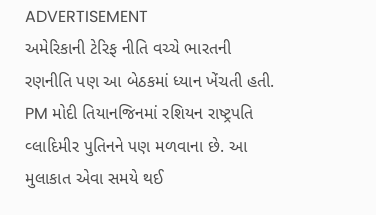ADVERTISEMENT
અમેરિકાની ટેરિફ નીતિ વચ્ચે ભારતની રણનીતિ પણ આ બેઠકમાં ધ્યાન ખેંચતી હતી. PM મોદી તિયાનજિનમાં રશિયન રાષ્ટ્રપતિ વ્લાદિમીર પુતિનને પણ મળવાના છે. આ મુલાકાત એવા સમયે થઈ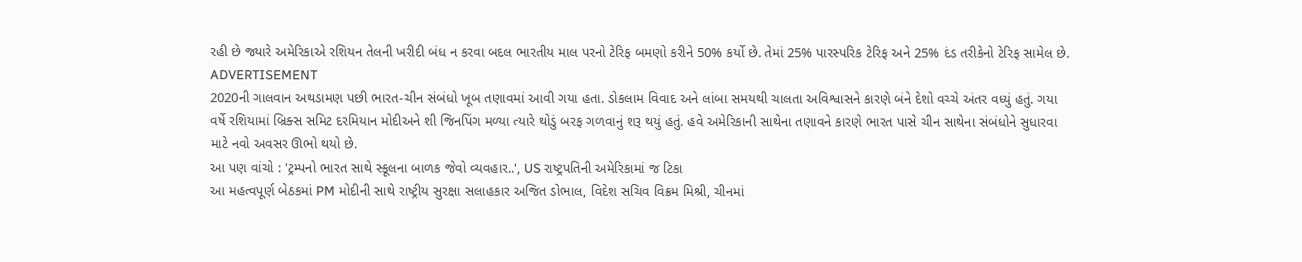રહી છે જ્યારે અમેરિકાએ રશિયન તેલની ખરીદી બંધ ન કરવા બદલ ભારતીય માલ પરનો ટેરિફ બમણો કરીને 50% કર્યો છે. તેમાં 25% પારસ્પરિક ટેરિફ અને 25% દંડ તરીકેનો ટેરિફ સામેલ છે.
ADVERTISEMENT
2020ની ગાલવાન અથડામણ પછી ભારત-ચીન સંબંધો ખૂબ તણાવમાં આવી ગયા હતા. ડોકલામ વિવાદ અને લાંબા સમયથી ચાલતા અવિશ્વાસને કારણે બંને દેશો વચ્ચે અંતર વધ્યું હતું. ગયા વર્ષે રશિયામાં બ્રિક્સ સમિટ દરમિયાન મોદીઅને શી જિનપિંગ મળ્યા ત્યારે થોડું બરફ ગળવાનું શરૂ થયું હતું. હવે અમેરિકાની સાથેના તણાવને કારણે ભારત પાસે ચીન સાથેના સંબંધોને સુધારવા માટે નવો અવસર ઊભો થયો છે.
આ પણ વાંચો : 'ટ્રમ્પનો ભારત સાથે સ્કૂલના બાળક જેવો વ્યવહાર..', US રાષ્ટ્રપતિની અમેરિકામાં જ ટિકા
આ મહત્વપૂર્ણ બેઠકમાં PM મોદીની સાથે રાષ્ટ્રીય સુરક્ષા સલાહકાર અજિત ડોભાલ, વિદેશ સચિવ વિક્રમ મિશ્રી, ચીનમાં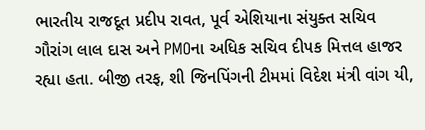ભારતીય રાજદૂત પ્રદીપ રાવત, પૂર્વ એશિયાના સંયુક્ત સચિવ ગૌરાંગ લાલ દાસ અને PMOના અધિક સચિવ દીપક મિત્તલ હાજર રહ્યા હતા. બીજી તરફ, શી જિનપિંગની ટીમમાં વિદેશ મંત્રી વાંગ યી,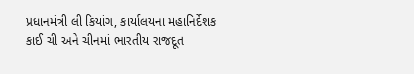પ્રધાનમંત્રી લી કિયાંગ, કાર્યાલયના મહાનિર્દેશક કાઈ ચી અને ચીનમાં ભારતીય રાજદૂત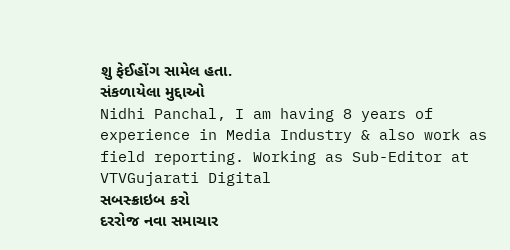શુ ફેઈહોંગ સામેલ હતા.
સંકળાયેલા મુદ્દાઓ
Nidhi Panchal, I am having 8 years of experience in Media Industry & also work as field reporting. Working as Sub-Editor at VTVGujarati Digital
સબસ્ક્રાઇબ કરો
દરરોજ નવા સમાચાર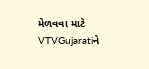મેળવવા માટે VTVGujaratiને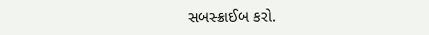સબસ્ક્રાઈબ કરો.